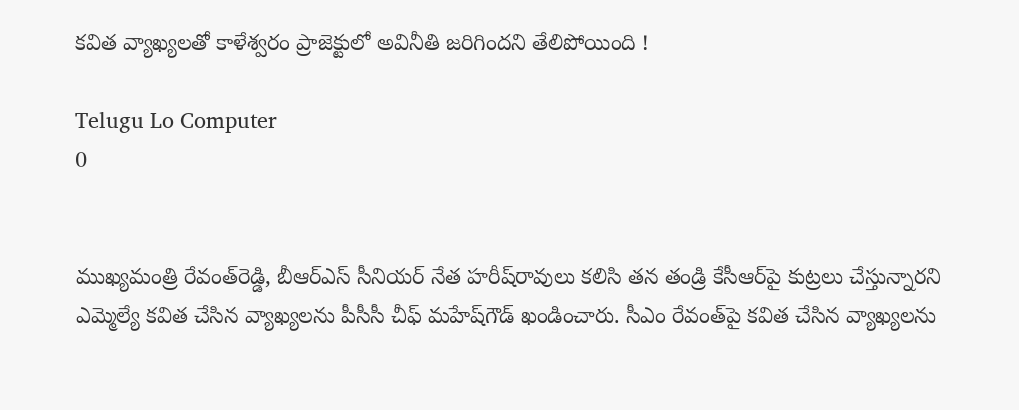కవిత వ్యాఖ్యలతో కాళేశ్వరం ప్రాజెక్టులో అవినీతి జరిగిందని తేలిపోయింది !

Telugu Lo Computer
0


ముఖ్యమంత్రి రేవంత్‌రెడ్డి, బీఆర్‌ఎస్‌ సీనియర్‌ నేత హరీష్‌రావులు కలిసి తన తండ్రి కేసీఆర్‌పై కుట్రలు చేస్తున్నారని ఎమ్మెల్యే కవిత చేసిన వ్యాఖ్యలను పీసీసీ చీఫ్‌ మహేష్‌గౌడ్‌ ఖండించారు. సీఎం రేవంత్‌పై కవిత చేసిన వ్యాఖ్యలను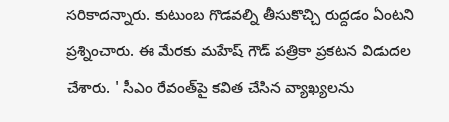సరికాదన్నారు. కుటుంబ గొడవల్ని తీసుకొచ్చి రుద్దడం ఏంటని ప్రశ్నించారు. ఈ మేరకు మహేష్‌ గౌడ్‌ పత్రికా ప్రకటన విడుదల చేశారు. ' సీఎం రేవంత్‌పై కవిత చేసిన వ్యాఖ్యలను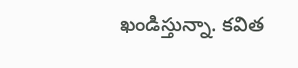ఖండిస్తున్నా. కవిత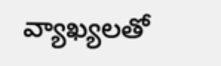వ్యాఖ్యలతో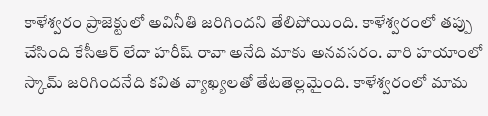కాళేశ్వరం ప్రాజెక్టులో అవినీతి జరిగిందని తేలిపోయింది. కాళేశ్వరంలో తప్పు చేసింది కేసీఆర్‌ లేదా హరీష్‌ రావా అనేది మాకు అనవసరం. వారి హయాంలో స్కామ్‌ జరిగిందనేది కవిత వ్యాఖ్యలతో తేటతెల్లమైంది. కాళేశ్వరంలో మామ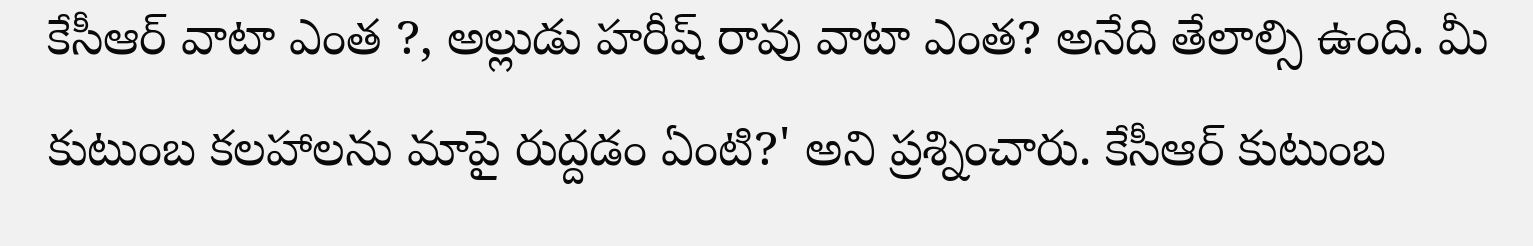కేసీఆర్‌ వాటా ఎంత ?, అల్లుడు హరీష్‌ రావు వాటా ఎంత? అనేది తేలాల్సి ఉంది. మీ కుటుంబ కలహాలను మాపై రుద్దడం ఏంటి?' అని ప్రశ్నించారు. కేసీఆర్ కుటుంబ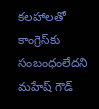కలహాలతో కాంగ్రెస్‌కు సంబంధంలేదని మహేష్‌ గౌడ్‌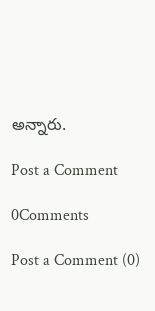అన్నారు.

Post a Comment

0Comments

Post a Comment (0)